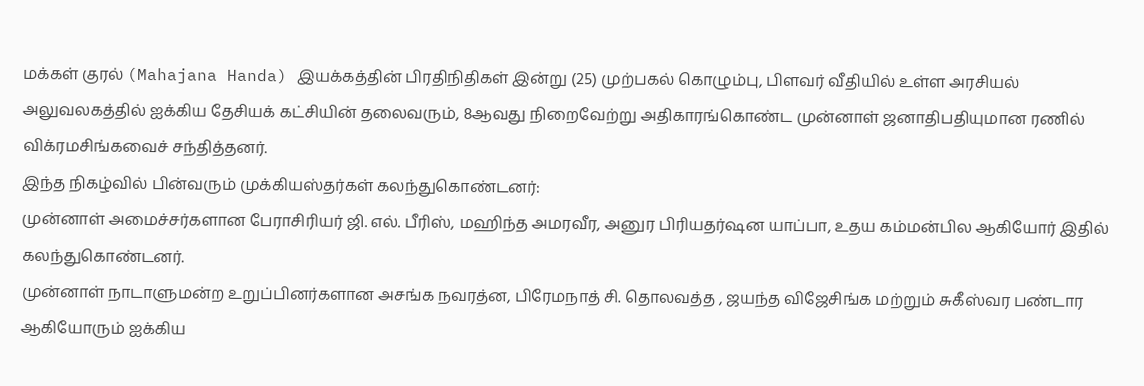மக்கள் குரல் (Mahajana Handa) இயக்கத்தின் பிரதிநிதிகள் இன்று (25) முற்பகல் கொழும்பு, பிளவர் வீதியில் உள்ள அரசியல் அலுவலகத்தில் ஐக்கிய தேசியக் கட்சியின் தலைவரும், 8ஆவது நிறைவேற்று அதிகாரங்கொண்ட முன்னாள் ஜனாதிபதியுமான ரணில் விக்ரமசிங்கவைச் சந்தித்தனர்.
இந்த நிகழ்வில் பின்வரும் முக்கியஸ்தர்கள் கலந்துகொண்டனர்:
முன்னாள் அமைச்சர்களான பேராசிரியர் ஜி. எல். பீரிஸ், மஹிந்த அமரவீர, அனுர பிரியதர்ஷன யாப்பா, உதய கம்மன்பில ஆகியோர் இதில் கலந்துகொண்டனர்.
முன்னாள் நாடாளுமன்ற உறுப்பினர்களான அசங்க நவரத்ன, பிரேமநாத் சி. தொலவத்த , ஜயந்த விஜேசிங்க மற்றும் சுகீஸ்வர பண்டார ஆகியோரும் ஐக்கிய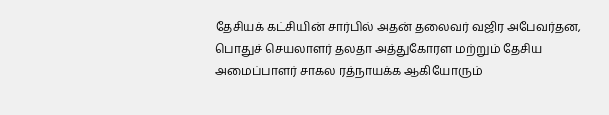தேசியக் கட்சியின் சார்பில் அதன் தலைவர் வஜிர அபேவர்தன, பொதுச் செயலாளர் தலதா அத்துகோரள மற்றும் தேசிய அமைப்பாளர் சாகல ரத்நாயக்க ஆகியோரும்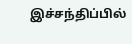இச்சந்திப்பில்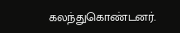கலந்துகொண்டனர்.